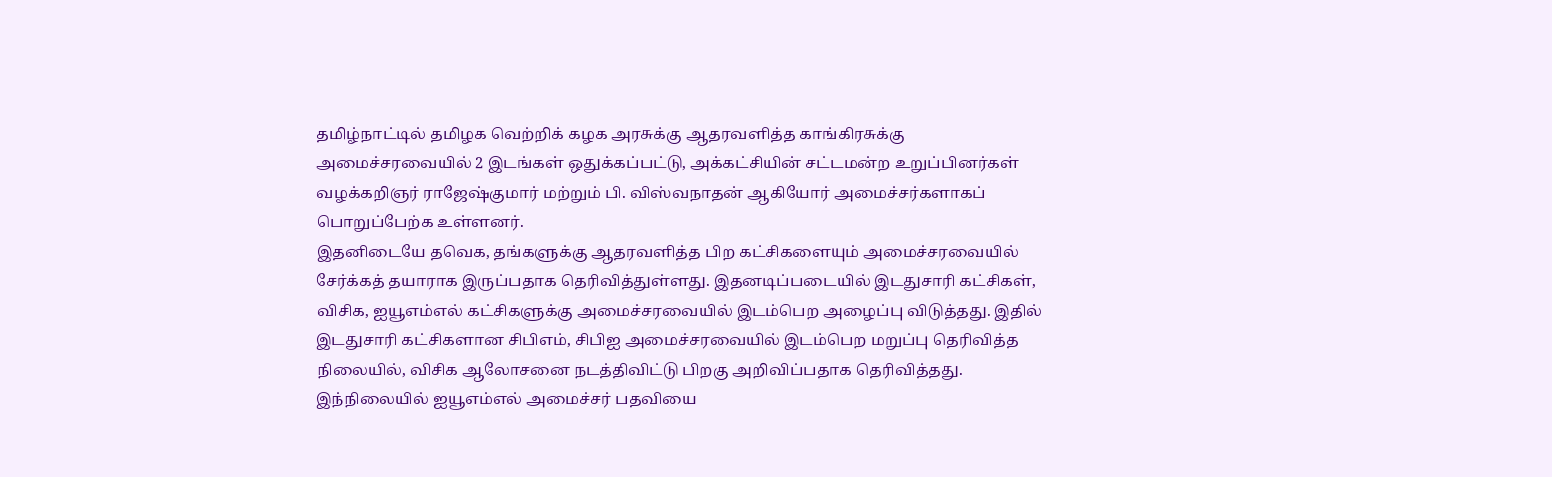தமிழ்நாட்டில் தமிழக வெற்றிக் கழக அரசுக்கு ஆதரவளித்த காங்கிரசுக்கு அமைச்சரவையில் 2 இடங்கள் ஒதுக்கப்பட்டு, அக்கட்சியின் சட்டமன்ற உறுப்பினர்கள் வழக்கறிஞர் ராஜேஷ்குமார் மற்றும் பி. விஸ்வநாதன் ஆகியோர் அமைச்சர்களாகப் பொறுப்பேற்க உள்ளனர்.
இதனிடையே தவெக, தங்களுக்கு ஆதரவளித்த பிற கட்சிகளையும் அமைச்சரவையில் சேர்க்கத் தயாராக இருப்பதாக தெரிவித்துள்ளது. இதனடிப்படையில் இடதுசாரி கட்சிகள், விசிக, ஐயூஎம்எல் கட்சிகளுக்கு அமைச்சரவையில் இடம்பெற அழைப்பு விடுத்தது. இதில் இடதுசாரி கட்சிகளான சிபிஎம், சிபிஐ அமைச்சரவையில் இடம்பெற மறுப்பு தெரிவித்த நிலையில், விசிக ஆலோசனை நடத்திவிட்டு பிறகு அறிவிப்பதாக தெரிவித்தது.
இந்நிலையில் ஐயூஎம்எல் அமைச்சர் பதவியை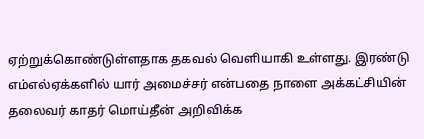ஏற்றுக்கொண்டுள்ளதாக தகவல் வெளியாகி உள்ளது. இரண்டு எம்எல்ஏக்களில் யார் அமைச்சர் என்பதை நாளை அக்கட்சியின் தலைவர் காதர் மொய்தீன் அறிவிக்க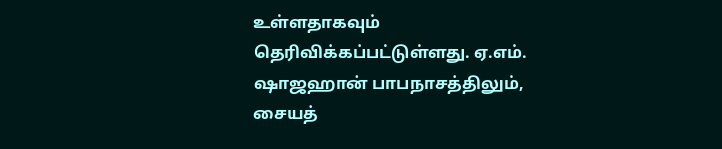உள்ளதாகவும் தெரிவிக்கப்பட்டுள்ளது. ஏ.எம். ஷாஜஹான் பாபநாசத்திலும், சையத்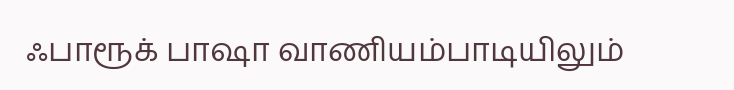ஃபாரூக் பாஷா வாணியம்பாடியிலும்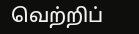வெற்றிப்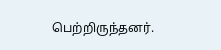பெற்றிருந்தனர்.